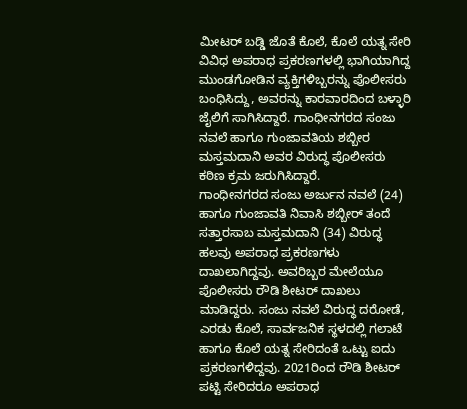ಮೀಟರ್ ಬಡ್ಡಿ ಜೊತೆ ಕೊಲೆ, ಕೊಲೆ ಯತ್ನ ಸೇರಿ ವಿವಿಧ ಅಪರಾಧ ಪ್ರಕರಣಗಳಲ್ಲಿ ಭಾಗಿಯಾಗಿದ್ದ ಮುಂಡಗೋಡಿನ ವ್ಯಕ್ತಿಗಳಿಬ್ಬರನ್ನು ಪೊಲೀಸರು ಬಂಧಿಸಿದ್ದು, ಅವರನ್ನು ಕಾರವಾರದಿಂದ ಬಳ್ಳಾರಿ ಜೈಲಿಗೆ ಸಾಗಿಸಿದ್ದಾರೆ. ಗಾಂಧೀನಗರದ ಸಂಜು ನವಲೆ ಹಾಗೂ ಗುಂಜಾವತಿಯ ಶಬ್ಬೀರ ಮಸ್ತಮದಾನಿ ಅವರ ವಿರುದ್ಧ ಪೊಲೀಸರು ಕಠಿಣ ಕ್ರಮ ಜರುಗಿಸಿದ್ದಾರೆ.
ಗಾಂಧೀನಗರದ ಸಂಜು ಅರ್ಜುನ ನವಲೆ (24) ಹಾಗೂ ಗುಂಜಾವತಿ ನಿವಾಸಿ ಶಬ್ಬೀರ್ ತಂದೆ ಸತ್ತಾರಸಾಬ ಮಸ್ತಮದಾನಿ (34) ವಿರುದ್ಧ ಹಲವು ಅಪರಾಧ ಪ್ರಕರಣಗಳು ದಾಖಲಾಗಿದ್ದವು. ಅವರಿಬ್ಬರ ಮೇಲೆಯೂ ಪೊಲೀಸರು ರೌಡಿ ಶೀಟರ್ ದಾಖಲು ಮಾಡಿದ್ದರು. ಸಂಜು ನವಲೆ ವಿರುದ್ಧ ದರೋಡೆ, ಎರಡು ಕೊಲೆ, ಸಾರ್ವಜನಿಕ ಸ್ಥಳದಲ್ಲಿ ಗಲಾಟೆ ಹಾಗೂ ಕೊಲೆ ಯತ್ನ ಸೇರಿದಂತೆ ಒಟ್ಟು ಐದು ಪ್ರಕರಣಗಳಿದ್ದವು. 2021ರಿಂದ ರೌಡಿ ಶೀಟರ್ ಪಟ್ಟಿ ಸೇರಿದರೂ ಅಪರಾಧ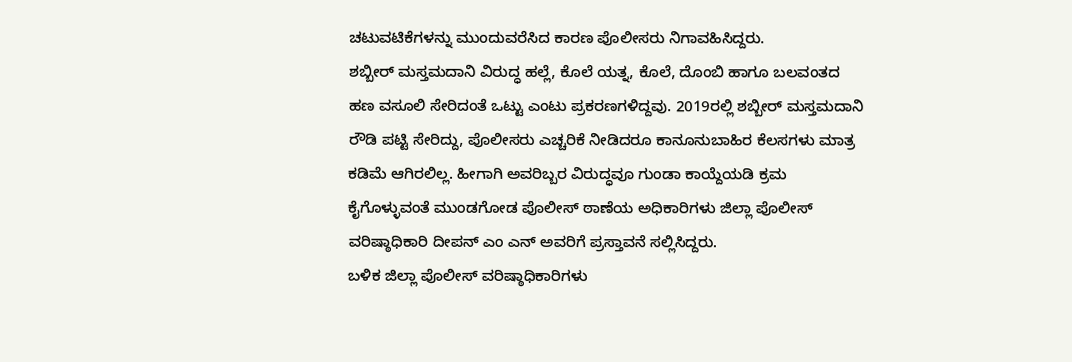ಚಟುವಟಿಕೆಗಳನ್ನು ಮುಂದುವರೆಸಿದ ಕಾರಣ ಪೊಲೀಸರು ನಿಗಾವಹಿಸಿದ್ದರು.
ಶಬ್ಬೀರ್ ಮಸ್ತಮದಾನಿ ವಿರುದ್ಧ ಹಲ್ಲೆ, ಕೊಲೆ ಯತ್ನ, ಕೊಲೆ, ದೊಂಬಿ ಹಾಗೂ ಬಲವಂತದ ಹಣ ವಸೂಲಿ ಸೇರಿದಂತೆ ಒಟ್ಟು ಎಂಟು ಪ್ರಕರಣಗಳಿದ್ದವು. 2019ರಲ್ಲಿ ಶಬ್ಬೀರ್ ಮಸ್ತಮದಾನಿ ರೌಡಿ ಪಟ್ಟಿ ಸೇರಿದ್ದು, ಪೊಲೀಸರು ಎಚ್ಚರಿಕೆ ನೀಡಿದರೂ ಕಾನೂನುಬಾಹಿರ ಕೆಲಸಗಳು ಮಾತ್ರ ಕಡಿಮೆ ಆಗಿರಲಿಲ್ಲ. ಹೀಗಾಗಿ ಅವರಿಬ್ಬರ ವಿರುದ್ಧವೂ ಗುಂಡಾ ಕಾಯ್ದೆಯಡಿ ಕ್ರಮ ಕೈಗೊಳ್ಳುವಂತೆ ಮುಂಡಗೋಡ ಪೊಲೀಸ್ ಠಾಣೆಯ ಅಧಿಕಾರಿಗಳು ಜಿಲ್ಲಾ ಪೊಲೀಸ್ ವರಿಷ್ಠಾಧಿಕಾರಿ ದೀಪನ್ ಎಂ ಎನ್ ಅವರಿಗೆ ಪ್ರಸ್ತಾವನೆ ಸಲ್ಲಿಸಿದ್ದರು.
ಬಳಿಕ ಜಿಲ್ಲಾ ಪೊಲೀಸ್ ವರಿಷ್ಠಾಧಿಕಾರಿಗಳು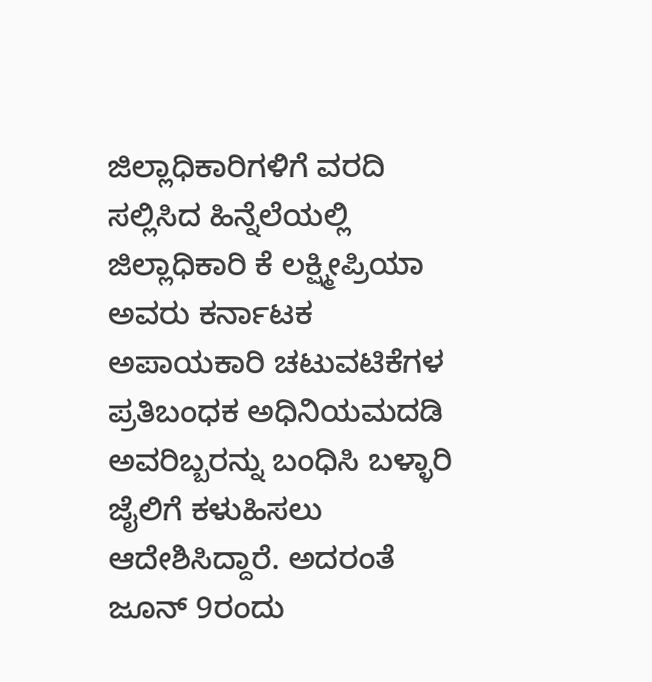ಜಿಲ್ಲಾಧಿಕಾರಿಗಳಿಗೆ ವರದಿ ಸಲ್ಲಿಸಿದ ಹಿನ್ನೆಲೆಯಲ್ಲಿ ಜಿಲ್ಲಾಧಿಕಾರಿ ಕೆ ಲಕ್ಷ್ಮೀಪ್ರಿಯಾ ಅವರು ಕರ್ನಾಟಕ ಅಪಾಯಕಾರಿ ಚಟುವಟಿಕೆಗಳ ಪ್ರತಿಬಂಧಕ ಅಧಿನಿಯಮದಡಿ ಅವರಿಬ್ಬರನ್ನು ಬಂಧಿಸಿ ಬಳ್ಳಾರಿ ಜೈಲಿಗೆ ಕಳುಹಿಸಲು ಆದೇಶಿಸಿದ್ದಾರೆ. ಅದರಂತೆ ಜೂನ್ 9ರಂದು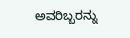ಅವರಿಬ್ಬರನ್ನು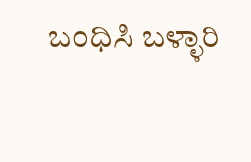ಬಂಧಿಸಿ ಬಳ್ಳಾರಿ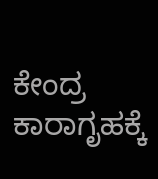ಕೇಂದ್ರ ಕಾರಾಗೃಹಕ್ಕೆ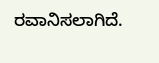ರವಾನಿಸಲಾಗಿದೆ.